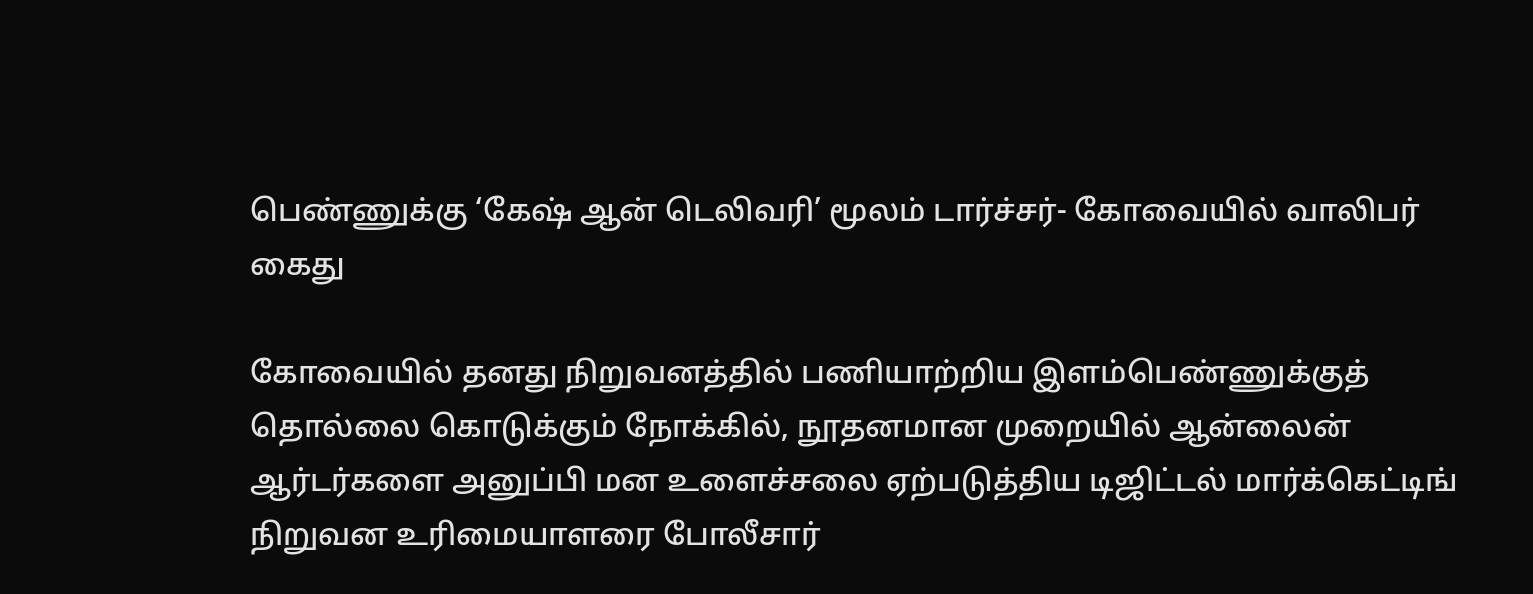பெண்ணுக்கு ‘கேஷ் ஆன் டெலிவரி’ மூலம் டார்ச்சர்- கோவையில் வாலிபர் கைது

கோவையில் தனது நிறுவனத்தில் பணியாற்றிய இளம்பெண்ணுக்குத் தொல்லை கொடுக்கும் நோக்கில், நூதனமான முறையில் ஆன்லைன் ஆர்டர்களை அனுப்பி மன உளைச்சலை ஏற்படுத்திய டிஜிட்டல் மார்க்கெட்டிங் நிறுவன உரிமையாளரை போலீசார்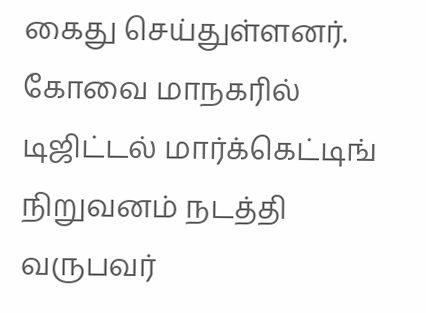கைது செய்துள்ளனர். கோவை மாநகரில் டிஜிட்டல் மார்க்கெட்டிங் நிறுவனம் நடத்தி வருபவர்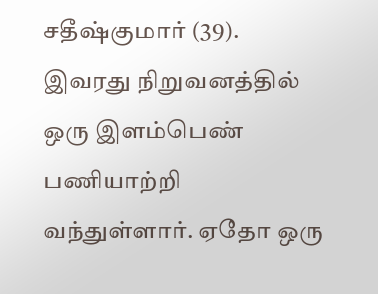சதீஷ்குமார் (39). இவரது நிறுவனத்தில் ஒரு இளம்பெண் பணியாற்றி வந்துள்ளார். ஏதோ ஒரு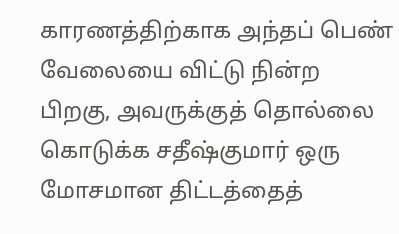காரணத்திற்காக அந்தப் பெண் வேலையை விட்டு நின்ற பிறகு, அவருக்குத் தொல்லை கொடுக்க சதீஷ்குமார் ஒரு மோசமான திட்டத்தைத்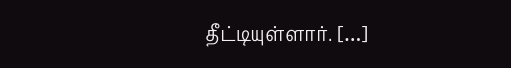தீட்டியுள்ளார். […]